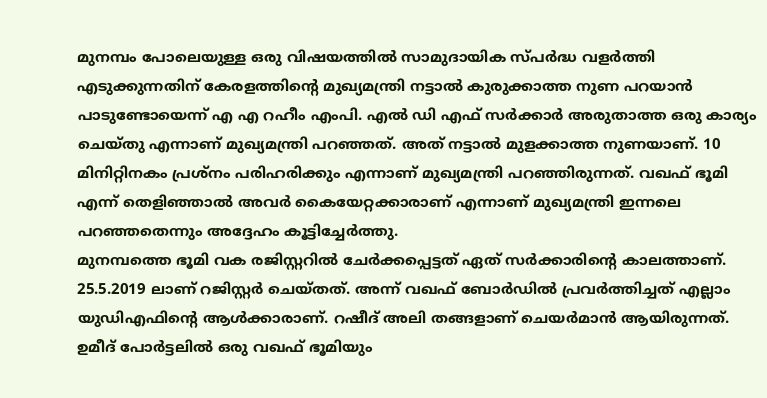മുനമ്പം പോലെയുള്ള ഒരു വിഷയത്തിൽ സാമുദായിക സ്പർദ്ധ വളർത്തി എടുക്കുന്നതിന് കേരളത്തിന്റെ മുഖ്യമന്ത്രി നട്ടാൽ കുരുക്കാത്ത നുണ പറയാൻ പാടുണ്ടോയെന്ന് എ എ റഹീം എംപി. എൽ ഡി എഫ് സർക്കാർ അരുതാത്ത ഒരു കാര്യം ചെയ്തു എന്നാണ് മുഖ്യമന്ത്രി പറഞ്ഞത്. അത് നട്ടാൽ മുളക്കാത്ത നുണയാണ്. 10 മിനിറ്റിനകം പ്രശ്നം പരിഹരിക്കും എന്നാണ് മുഖ്യമന്ത്രി പറഞ്ഞിരുന്നത്. വഖഫ് ഭൂമി എന്ന് തെളിഞ്ഞാൽ അവർ കൈയേറ്റക്കാരാണ് എന്നാണ് മുഖ്യമന്ത്രി ഇന്നലെ പറഞ്ഞതെന്നും അദ്ദേഹം കൂട്ടിച്ചേർത്തു.
മുനമ്പത്തെ ഭൂമി വക രജിസ്റ്ററിൽ ചേർക്കപ്പെട്ടത് ഏത് സർക്കാരിന്റെ കാലത്താണ്. 25.5.2019 ലാണ് റജിസ്റ്റർ ചെയ്തത്. അന്ന് വഖഫ് ബോർഡിൽ പ്രവർത്തിച്ചത് എല്ലാം യുഡിഎഫിന്റെ ആൾക്കാരാണ്. റഷീദ് അലി തങ്ങളാണ് ചെയർമാൻ ആയിരുന്നത്. ഉമീദ് പോർട്ടലിൽ ഒരു വഖഫ് ഭൂമിയും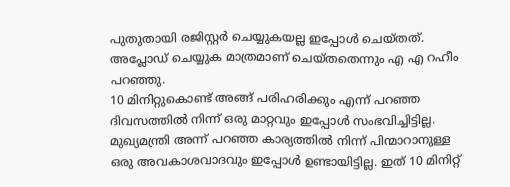പുതുതായി രജിസ്റ്റർ ചെയ്യുകയല്ല ഇപ്പോൾ ചെയ്തത്. അപ്ലോഡ് ചെയ്യുക മാത്രമാണ് ചെയ്തതെന്നും എ എ റഹീം പറഞ്ഞു.
10 മിനിറ്റുകൊണ്ട് അങ്ങ് പരിഹരിക്കും എന്ന് പറഞ്ഞ ദിവസത്തിൽ നിന്ന് ഒരു മാറ്റവും ഇപ്പോൾ സംഭവിച്ചിട്ടില്ല. മുഖ്യമന്ത്രി അന്ന് പറഞ്ഞ കാര്യത്തിൽ നിന്ന് പിന്മാറാനുള്ള ഒരു അവകാശവാദവും ഇപ്പോൾ ഉണ്ടായിട്ടില്ല. ഇത് 10 മിനിറ്റ്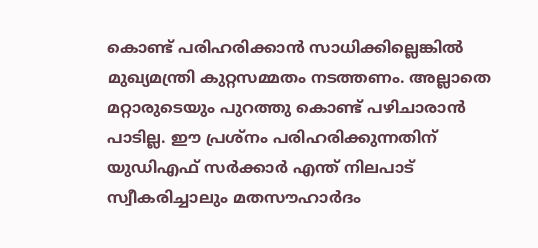കൊണ്ട് പരിഹരിക്കാൻ സാധിക്കില്ലെങ്കിൽ മുഖ്യമന്ത്രി കുറ്റസമ്മതം നടത്തണം. അല്ലാതെ മറ്റാരുടെയും പുറത്തു കൊണ്ട് പഴിചാരാൻ പാടില്ല. ഈ പ്രശ്നം പരിഹരിക്കുന്നതിന് യുഡിഎഫ് സർക്കാർ എന്ത് നിലപാട് സ്വീകരിച്ചാലും മതസൗഹാർദം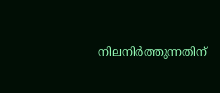നിലനിർത്തുന്നതിന്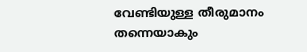വേണ്ടിയുള്ള തീരുമാനം തന്നെയാകും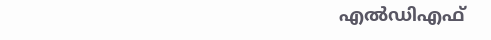എൽഡിഎഫ്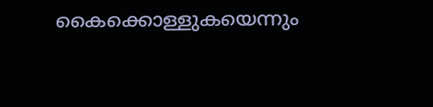കൈക്കൊള്ളുകയെന്നും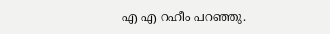എ എ റഹീം പറഞ്ഞു.